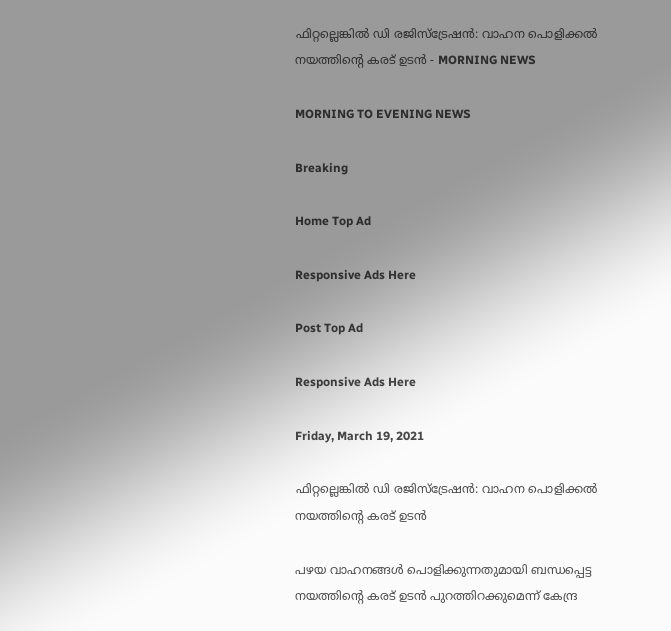ഫിറ്റല്ലെങ്കില്‍ ഡി രജിസ്‌ട്രേഷന്‍: വാഹന പൊളിക്കല്‍ നയത്തിന്റെ കരട് ഉടന്‍ - MORNING NEWS

MORNING TO EVENING NEWS

Breaking

Home Top Ad

Responsive Ads Here

Post Top Ad

Responsive Ads Here

Friday, March 19, 2021

ഫിറ്റല്ലെങ്കില്‍ ഡി രജിസ്‌ട്രേഷന്‍: വാഹന പൊളിക്കല്‍ നയത്തിന്റെ കരട് ഉടന്‍

പഴയ വാഹനങ്ങൾ പൊളിക്കുന്നതുമായി ബന്ധപ്പെട്ട നയത്തിന്റെ കരട് ഉടൻ പുറത്തിറക്കുമെന്ന് കേന്ദ്ര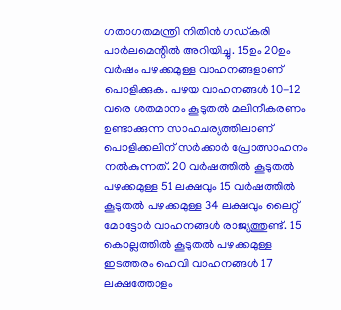ഗതാഗതമന്ത്രി നിതിൻ ഗഡ്കരി പാർലമെന്റിൽ അറിയിച്ചു. 15ഉം 20ഉം വർഷം പഴക്കമുള്ള വാഹനങ്ങളാണ് പൊളിക്കുക. പഴയ വാഹനങ്ങൾ 10-12 വരെ ശതമാനം കൂടുതൽ മലിനീകരണം ഉണ്ടാക്കുന്ന സാഹചര്യത്തിലാണ് പൊളിക്കലിന് സർക്കാർ പ്രോത്സാഹനം നൽകുന്നത്. 20 വർഷത്തിൽ കൂടുതൽ പഴക്കമുള്ള 51 ലക്ഷവും 15 വർഷത്തിൽ കൂടുതൽ പഴക്കമുള്ള 34 ലക്ഷവും ലൈറ്റ് മോട്ടോർ വാഹനങ്ങൾ രാജ്യത്തുണ്ട്. 15 കൊല്ലത്തിൽ കൂടുതൽ പഴക്കമുള്ള ഇടത്തരം ഹെവി വാഹനങ്ങൾ 17 ലക്ഷത്തോളം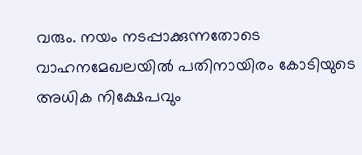വരും. നയം നടപ്പാക്കുന്നതോടെ വാഹനമേഖലയിൽ പതിനായിരം കോടിയുടെ അധിക നിക്ഷേപവും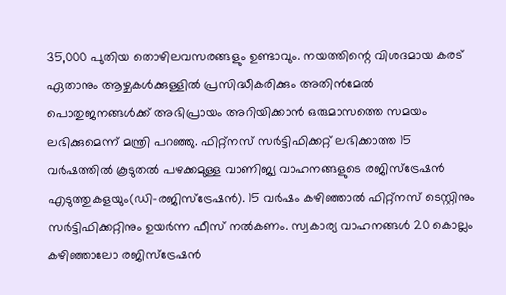35,000 പുതിയ തൊഴിലവസരങ്ങളും ഉണ്ടാവും. നയത്തിന്റെ വിശദമായ കരട് ഏതാനും ആഴ്ചകൾക്കുള്ളിൽ പ്രസിദ്ധീകരിക്കും അതിൻമേൽ പൊതുജനങ്ങൾക്ക് അഭിപ്രായം അറിയിക്കാൻ ഒരുമാസത്തെ സമയം ലഭിക്കുമെന്ന് മന്ത്രി പറഞ്ഞു. ഫിറ്റ്നസ് സർട്ടിഫിക്കറ്റ് ലഭിക്കാത്ത 15 വർഷത്തിൽ കൂടുതൽ പഴക്കമുള്ള വാണിജ്യ വാഹനങ്ങളുടെ രജിസ്ട്രേഷൻ എടുത്തുകളയും(ഡി-രജിസ്ട്രേഷൻ). 15 വർഷം കഴിഞ്ഞാൽ ഫിറ്റ്നസ് ടെസ്റ്റിനും സർട്ടിഫിക്കറ്റിനും ഉയർന്ന ഫീസ് നൽകണം. സ്വകാര്യ വാഹനങ്ങൾ 20 കൊല്ലം കഴിഞ്ഞാലോ രജിസ്ട്രേഷൻ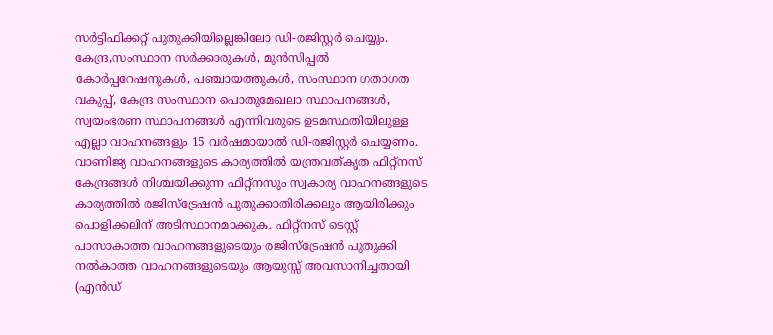സർട്ടിഫിക്കറ്റ് പുതുക്കിയില്ലെങ്കിലോ ഡി-രജിസ്റ്റർ ചെയ്യും. കേന്ദ്ര,സംസ്ഥാന സർക്കാരുകൾ, മുൻസിപ്പൽ കോർപ്പറേഷനുകൾ, പഞ്ചായത്തുകൾ, സംസ്ഥാന ഗതാഗത വകുപ്പ്, കേന്ദ്ര സംസ്ഥാന പൊതുമേഖലാ സ്ഥാപനങ്ങൾ, സ്വയംഭരണ സ്ഥാപനങ്ങൾ എന്നിവരുടെ ഉടമസ്ഥതിയിലുള്ള എല്ലാ വാഹനങ്ങളും 15 വർഷമായാൽ ഡി-രജിസ്റ്റർ ചെയ്യണം. വാണിജ്യ വാഹനങ്ങളുടെ കാര്യത്തിൽ യന്ത്രവത്കൃത ഫിറ്റ്നസ് കേന്ദ്രങ്ങൾ നിശ്ചയിക്കുന്ന ഫിറ്റ്നസും സ്വകാര്യ വാഹനങ്ങളുടെ കാര്യത്തിൽ രജിസ്ട്രേഷൻ പുതുക്കാതിരിക്കലും ആയിരിക്കും പൊളിക്കലിന് അടിസ്ഥാനമാക്കുക. ഫിറ്റ്നസ് ടെസ്റ്റ് പാസാകാത്ത വാഹനങ്ങളുടെയും രജിസ്ട്രേഷൻ പുതുക്കി നൽകാത്ത വാഹനങ്ങളുടെയും ആയുസ്സ് അവസാനിച്ചതായി (എൻഡ്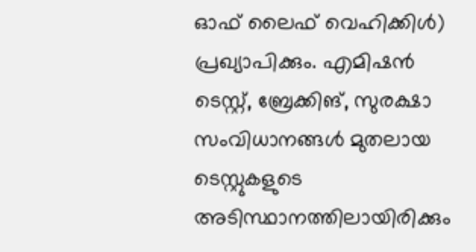ഓഫ് ലൈഫ് വെഹിക്കിൾ) പ്രഖ്യാപിക്കും. എമിഷൻ ടെസ്റ്റ്, ബ്രേക്കിങ്, സുരക്ഷാ സംവിധാനങ്ങൾ മുതലായ ടെസ്റ്റുകളുടെ അടിസ്ഥാനത്തിലായിരിക്കും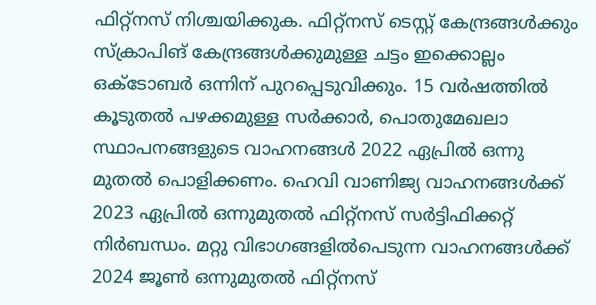ഫിറ്റ്നസ് നിശ്ചയിക്കുക. ഫിറ്റ്നസ് ടെസ്റ്റ് കേന്ദ്രങ്ങൾക്കും സ്ക്രാപിങ് കേന്ദ്രങ്ങൾക്കുമുള്ള ചട്ടം ഇക്കൊല്ലം ഒക്ടോബർ ഒന്നിന് പുറപ്പെടുവിക്കും. 15 വർഷത്തിൽ കൂടുതൽ പഴക്കമുള്ള സർക്കാർ, പൊതുമേഖലാ സ്ഥാപനങ്ങളുടെ വാഹനങ്ങൾ 2022 ഏപ്രിൽ ഒന്നു മുതൽ പൊളിക്കണം. ഹെവി വാണിജ്യ വാഹനങ്ങൾക്ക് 2023 ഏപ്രിൽ ഒന്നുമുതൽ ഫിറ്റ്നസ് സർട്ടിഫിക്കറ്റ് നിർബന്ധം. മറ്റു വിഭാഗങ്ങളിൽപെടുന്ന വാഹനങ്ങൾക്ക് 2024 ജൂൺ ഒന്നുമുതൽ ഫിറ്റ്നസ്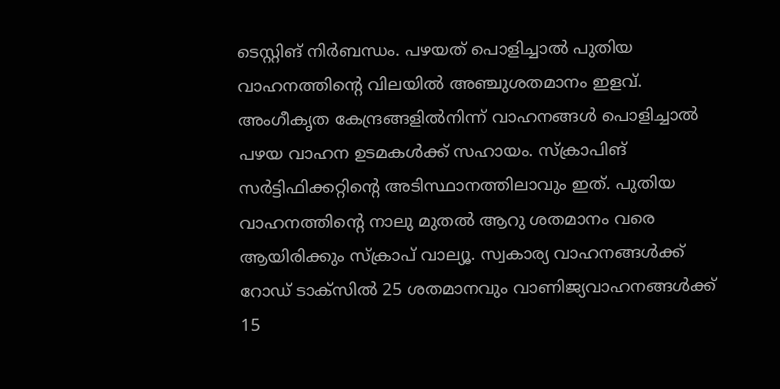ടെസ്റ്റിങ് നിർബന്ധം. പഴയത് പൊളിച്ചാൽ പുതിയ വാഹനത്തിന്റെ വിലയിൽ അഞ്ചുശതമാനം ഇളവ്. അംഗീകൃത കേന്ദ്രങ്ങളിൽനിന്ന് വാഹനങ്ങൾ പൊളിച്ചാൽ പഴയ വാഹന ഉടമകൾക്ക് സഹായം. സ്ക്രാപിങ് സർട്ടിഫിക്കറ്റിന്റെ അടിസ്ഥാനത്തിലാവും ഇത്. പുതിയ വാഹനത്തിന്റെ നാലു മുതൽ ആറു ശതമാനം വരെ ആയിരിക്കും സ്ക്രാപ് വാല്യൂ. സ്വകാര്യ വാഹനങ്ങൾക്ക് റോഡ് ടാക്സിൽ 25 ശതമാനവും വാണിജ്യവാഹനങ്ങൾക്ക് 15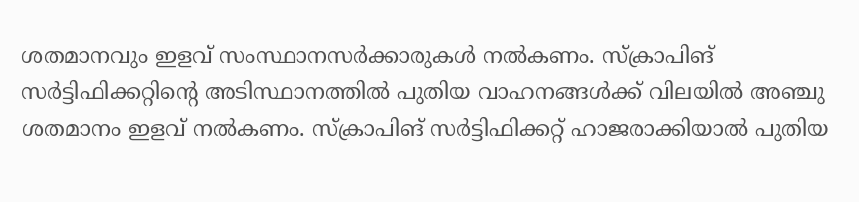ശതമാനവും ഇളവ് സംസ്ഥാനസർക്കാരുകൾ നൽകണം. സ്ക്രാപിങ് സർട്ടിഫിക്കറ്റിന്റെ അടിസ്ഥാനത്തിൽ പുതിയ വാഹനങ്ങൾക്ക് വിലയിൽ അഞ്ചു ശതമാനം ഇളവ് നൽകണം. സ്ക്രാപിങ് സർട്ടിഫിക്കറ്റ് ഹാജരാക്കിയാൽ പുതിയ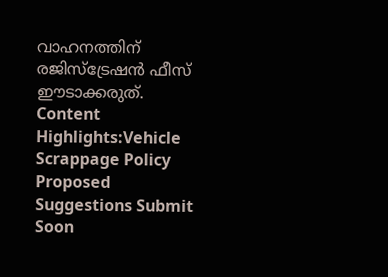വാഹനത്തിന് രജിസ്ട്രേഷൻ ഫീസ് ഈടാക്കരുത്. Content Highlights:Vehicle Scrappage Policy Proposed Suggestions Submit Soon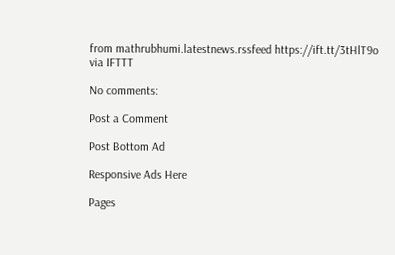from mathrubhumi.latestnews.rssfeed https://ift.tt/3tHlT9o
via IFTTT

No comments:

Post a Comment

Post Bottom Ad

Responsive Ads Here

Pages